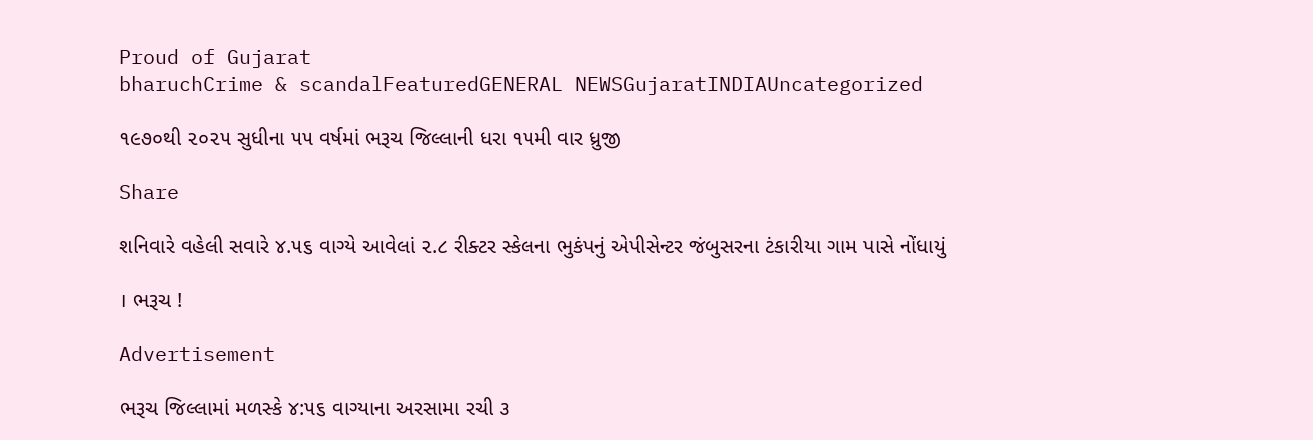Proud of Gujarat
bharuchCrime & scandalFeaturedGENERAL NEWSGujaratINDIAUncategorized

૧૯૭૦થી ૨૦૨૫ સુધીના ૫૫ વર્ષમાં ભરૂચ જિલ્લાની ધરા ૧૫મી વાર ધ્રુજી

Share

શનિવારે વહેલી સવારે ૪.૫૬ વાગ્યે આવેલાં ૨.૮ રીક્ટર સ્કેલના ભુકંપનું એપીસેન્ટર જંબુસરના ટંકારીયા ગામ પાસે નોંધાયું

। ભરૂચ !

Advertisement

ભરૂચ જિલ્લામાં મળસ્કે ૪:૫૬ વાગ્યાના અરસામા રચી ૩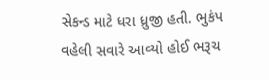સેકન્ડ માટે ધરા ધ્રુજી હતી. ભુકંપ વહેલી સવારે આવ્યો હોઈ ભરૂચ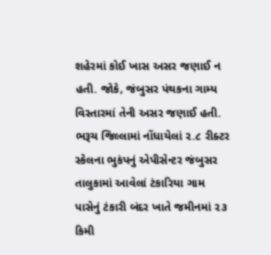શહેરમાં કોઈ ખાસ અસર જણાઈ ન હતી. જોકે, જંબુસર પંથકના ગામ્ય વિસ્તારમાં તેની અસર જણાઈ હતી. ભરૂચ જિલ્લામાં નોંધાયેલાં ૨.૮ રીક્ટર સ્કેલના ભુકંપનું એપીસેન્ટર જંબુસર તાલુકામાં આવેલાં ટંકારિયા ગામ પાસેનું ટંકારી બંદર ખાતે જમીનમાં ૨૩ કિમી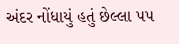અંદર નોંધાયું હતું છેલ્લા ૫૫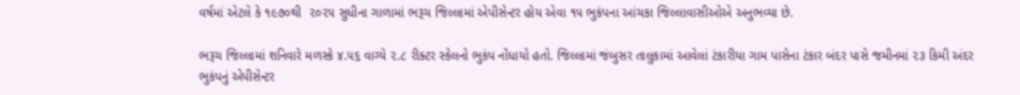વર્ષમાં એટલે કે ૧૯૭૦થી  ૨૦૨૫ સુધીના ગાળામાં ભરૂચ જિલ્લામાં એપીસેન્ટર હોય એવા ૧૫ ભુકંપના આંચકા જિલ્લાવાસીઓએ અનુભવ્યા છે.

ભરૂચ જિલ્લામાં શનિવારે મળસ્કે ૪.૫૬ વાગ્યે ૨.૮ રીક્ટર સ્કેલનો ભુકંપ નોંધાયો હતો. જિલ્લામાં જંબુસર તાલુકામાં આવેલાં ટંકારીયા ગામ પાસેના ટંકાર બંદર પાસે જમીનમાં ૨૩ કિમી અંદર ભુકંપનું એપીસેન્ટર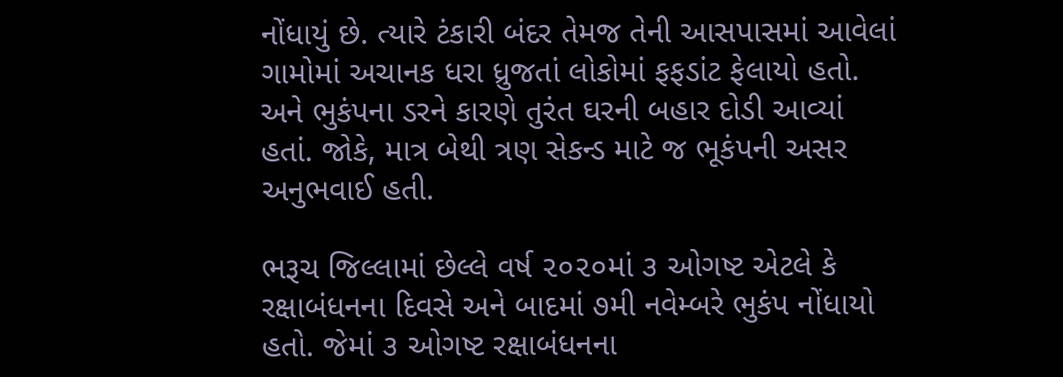નોંધાયું છે. ત્યારે ટંકારી બંદર તેમજ તેની આસપાસમાં આવેલાં ગામોમાં અચાનક ધરા ધ્રુજતાં લોકોમાં ફફડાંટ ફેલાયો હતો. અને ભુકંપના ડરને કારણે તુરંત ઘરની બહાર દોડી આવ્યાં હતાં. જોકે, માત્ર બેથી ત્રણ સેકન્ડ માટે જ ભૂકંપની અસર અનુભવાઈ હતી.

ભરૂચ જિલ્લામાં છેલ્લે વર્ષ ૨૦૨૦માં ૩ ઓગષ્ટ એટલે કે રક્ષાબંધનના દિવસે અને બાદમાં ૭મી નવેમ્બરે ભુકંપ નોંધાયો હતો. જેમાં ૩ ઓગષ્ટ રક્ષાબંધનના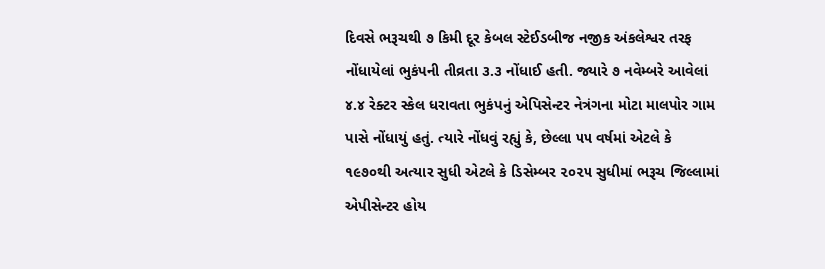દિવસે ભરૂચથી ૭ કિમી દૂર કેબલ સ્ટેઈડબીજ નજીક અંકલેશ્વર તરફ નોંધાયેલાં ભુકંપની તીવ્રતા ૩.૩ નોંધાઈ હતી. જ્યારે ૭ નવેમ્બરે આવેલાં ૪.૪ રેક્ટર સ્કેલ ધરાવતા ભુકંપનું એપિસેન્ટર નેત્રંગના મોટા માલપોર ગામ પાસે નોંધાયું હતું. ત્યારે નોંધવું રહ્યું કે, છેલ્લા ૫૫ વર્ષમાં એટલે કે ૧૯૭૦થી અત્યાર સુધી એટલે કે ડિસેમ્બર ૨૦૨૫ સુધીમાં ભરૂચ જિલ્લામાં એપીસેન્ટર હોય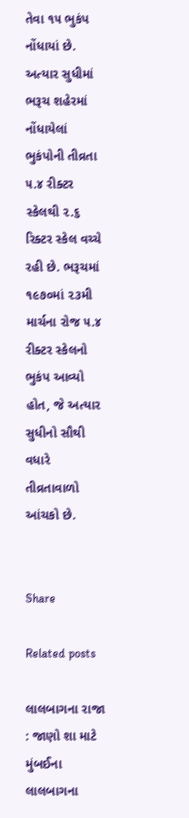તેવા ૧૫ ભુકંપ નોંધાયાં છે. અત્યાર સુધીમાં ભરૂચ શહેરમાં નોંધાયેલાં ભુકંપોની તીવ્રતા ૫.૪ રીક્ટર સ્કેલથી ૨.૬ રિક્ટર સ્કેલ વચ્ચે રહી છે. ભરૂચમાં ૧૯૭૦માં ૨૩મી માર્ચના રોજ ૫.૪ રીક્ટર સ્કેલનો ભુકંપ આવ્યો હોત, જે અત્યાર સુધીનો સૌથી વધારે તીવ્રતાવાળો આંચકો છે.


Share

Related posts

લાલબાગના રાજા : જાણો શા માટે મુંબઈના લાલબાગના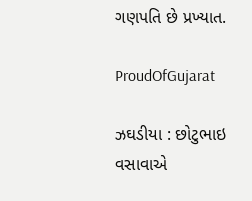ગણપતિ છે પ્રખ્યાત.

ProudOfGujarat

ઝઘડીયા : છોટુભાઇ વસાવાએ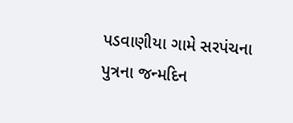પડવાણીયા ગામે સરપંચના પુત્રના જન્મદિન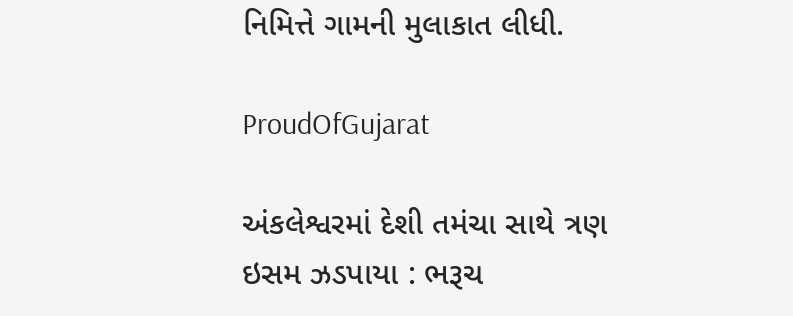નિમિત્તે ગામની મુલાકાત લીધી.

ProudOfGujarat

અંકલેશ્વરમાં દેશી તમંચા સાથે ત્રણ ઇસમ ઝડપાયા : ભરૂચ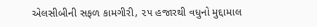એલસીબીની સફળ કામગીરી, ૨૫ હજારથી વધુનો મુદ્દામાલ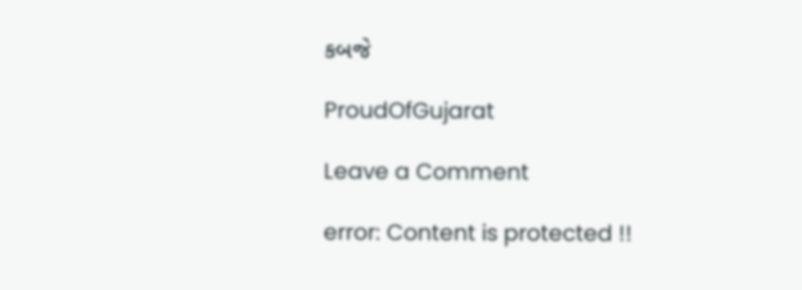કબજે

ProudOfGujarat

Leave a Comment

error: Content is protected !!